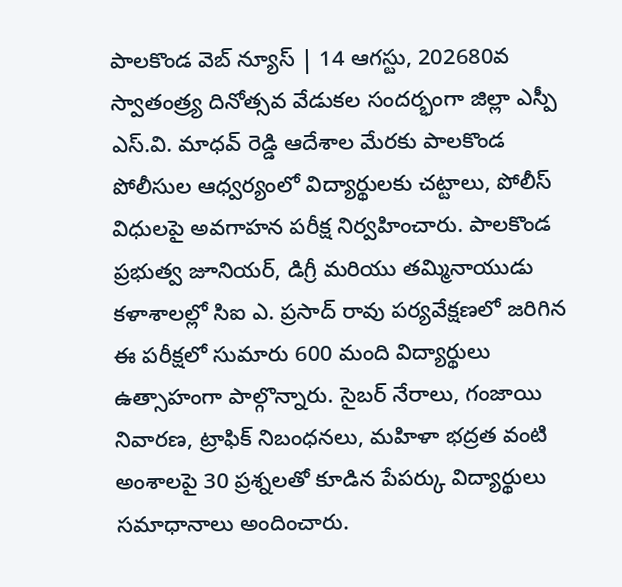పాలకొండ వెబ్ న్యూస్ | 14 ఆగస్టు, 202680వ స్వాతంత్ర్య దినోత్సవ వేడుకల సందర్భంగా జిల్లా ఎస్పీ ఎస్.వి. మాధవ్ రెడ్డి ఆదేశాల మేరకు పాలకొండ పోలీసుల ఆధ్వర్యంలో విద్యార్థులకు చట్టాలు, పోలీస్ విధులపై అవగాహన పరీక్ష నిర్వహించారు. పాలకొండ ప్రభుత్వ జూనియర్, డిగ్రీ మరియు తమ్మినాయుడు కళాశాలల్లో సిఐ ఎ. ప్రసాద్ రావు పర్యవేక్షణలో జరిగిన ఈ పరీక్షలో సుమారు 600 మంది విద్యార్థులు ఉత్సాహంగా పాల్గొన్నారు. సైబర్ నేరాలు, గంజాయి నివారణ, ట్రాఫిక్ నిబంధనలు, మహిళా భద్రత వంటి అంశాలపై 30 ప్రశ్నలతో కూడిన పేపర్కు విద్యార్థులు సమాధానాలు అందించారు.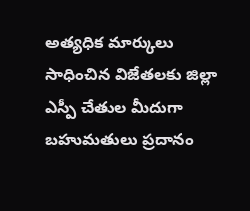అత్యధిక మార్కులు సాధించిన విజేతలకు జిల్లా ఎస్పీ చేతుల మీదుగా బహుమతులు ప్రదానం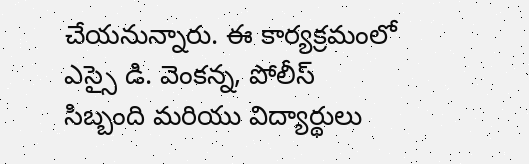చేయనున్నారు. ఈ కార్యక్రమంలో ఎస్సై డి. వెంకన్న, పోలీస్ సిబ్బంది మరియు విద్యార్థులు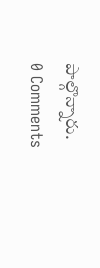పాల్గొన్నారు.
0 Comments